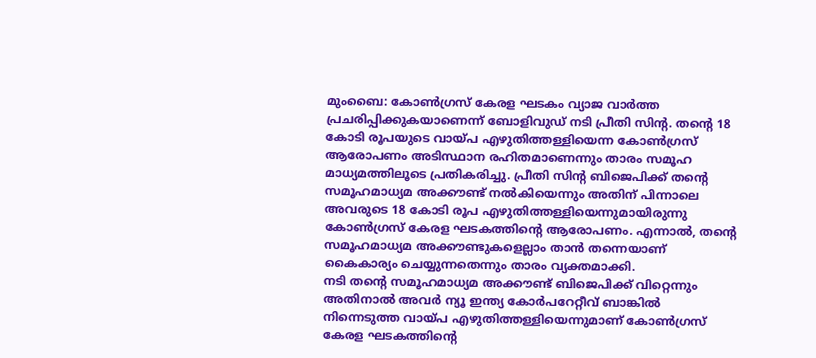മുംബൈ: കോൺഗ്രസ് കേരള ഘടകം വ്യാജ വാർത്ത പ്രചരിപ്പിക്കുകയാണെന്ന് ബോളിവുഡ് നടി പ്രീതി സിന്റ. തന്റെ 18 കോടി രൂപയുടെ വായ്പ എഴുതിത്തള്ളിയെന്ന കോൺഗ്രസ് ആരോപണം അടിസ്ഥാന രഹിതമാണെന്നും താരം സമൂഹ മാധ്യമത്തിലൂടെ പ്രതികരിച്ചു. പ്രീതി സിന്റ ബിജെപിക്ക് തന്റെ സമൂഹമാധ്യമ അക്കൗണ്ട് നൽകിയെന്നും അതിന് പിന്നാലെ അവരുടെ 18 കോടി രൂപ എഴുതിത്തള്ളിയെന്നുമായിരുന്നു കോൺഗ്രസ് കേരള ഘടകത്തിന്റെ ആരോപണം. എന്നാൽ, തന്റെ സമൂഹമാധ്യമ അക്കൗണ്ടുകളെല്ലാം താൻ തന്നെയാണ് കൈകാര്യം ചെയ്യുന്നതെന്നും താരം വ്യക്തമാക്കി.
നടി തന്റെ സമൂഹമാധ്യമ അക്കൗണ്ട് ബിജെപിക്ക് വിറ്റെന്നും അതിനാൽ അവർ ന്യൂ ഇന്ത്യ കോർപറേറ്റീവ് ബാങ്കിൽ നിന്നെടുത്ത വായ്പ എഴുതിത്തള്ളിയെന്നുമാണ് കോൺഗ്രസ് കേരള ഘടകത്തിന്റെ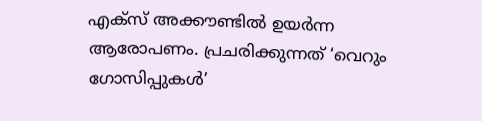എക്സ് അക്കൗണ്ടിൽ ഉയർന്ന ആരോപണം. പ്രചരിക്കുന്നത് ‘വെറും ഗോസിപ്പുകൾ’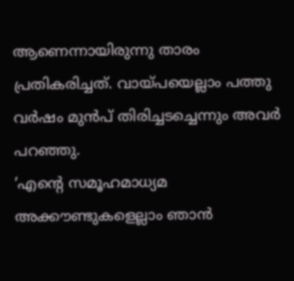ആണെന്നായിരുന്നു താരം പ്രതികരിച്ചത്. വായ്പയെല്ലാം പത്തു വർഷം മുൻപ് തിരിച്ചടച്ചെന്നും അവർ പറഞ്ഞു.
‘എന്റെ സമൂഹമാധ്യമ അക്കൗണ്ടുകളെല്ലാം ഞാൻ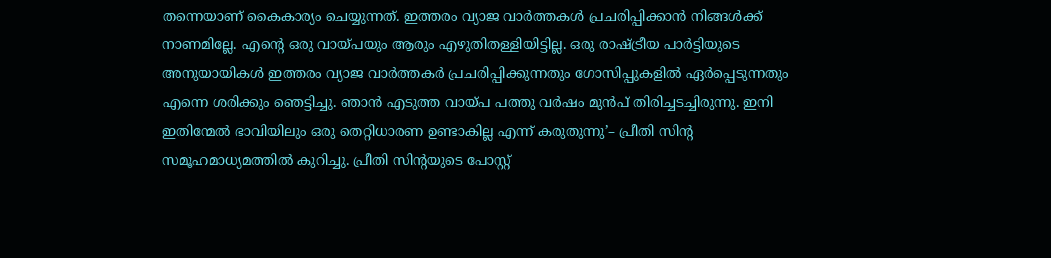തന്നെയാണ് കൈകാര്യം ചെയ്യുന്നത്. ഇത്തരം വ്യാജ വാർത്തകൾ പ്രചരിപ്പിക്കാൻ നിങ്ങൾക്ക് നാണമില്ലേ. എന്റെ ഒരു വായ്പയും ആരും എഴുതിതള്ളിയിട്ടില്ല. ഒരു രാഷ്ട്രീയ പാർട്ടിയുടെ അനുയായികൾ ഇത്തരം വ്യാജ വാർത്തകർ പ്രചരിപ്പിക്കുന്നതും ഗോസിപ്പുകളിൽ ഏർപ്പെടുന്നതും എന്നെ ശരിക്കും ഞെട്ടിച്ചു. ഞാൻ എടുത്ത വായ്പ പത്തു വർഷം മുൻപ് തിരിച്ചടച്ചിരുന്നു. ഇനി ഇതിന്മേൽ ഭാവിയിലും ഒരു തെറ്റിധാരണ ഉണ്ടാകില്ല എന്ന് കരുതുന്നു’– പ്രീതി സിന്റ സമൂഹമാധ്യമത്തിൽ കുറിച്ചു. പ്രീതി സിന്റയുടെ പോസ്റ്റ്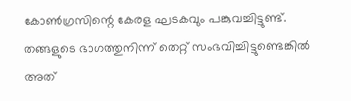കോൺഗ്രസിന്റെ കേരള ഘടകവും പങ്കുവച്ചിട്ടുണ്ട്. തങ്ങളുടെ ഭാഗത്തുനിന്ന് തെറ്റ് സംഭവിച്ചിട്ടുണ്ടെങ്കിൽ അത്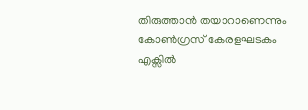തിരുത്താൻ തയാറാണെന്നും കോൺഗ്രസ് കേരളഘടകം എക്സിൽ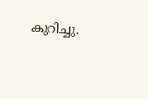കുറിച്ചു.